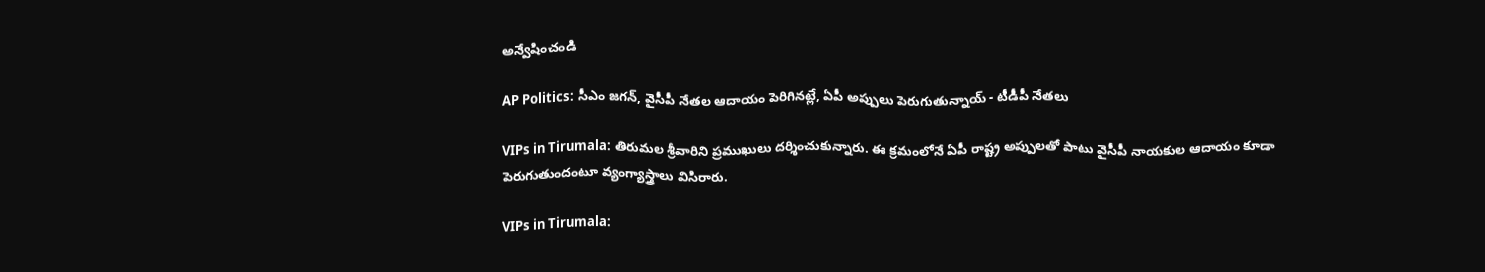అన్వేషించండి

AP Politics: సీఎం జగన్, వైసీపీ నేతల ఆదాయం పెరిగినట్లే, ఏపీ అప్పులు పెరుగుతున్నాయ్ - టీడీపీ నేతలు

VIPs in Tirumala: తిరుమల శ్రీవారిని ప్రముఖులు దర్శించుకున్నారు. ఈ క్రమంలోనే ఏపీ రాష్ట్ర అప్పులతో పాటు వైసీపీ నాయకుల ఆదాయం కూడా పెరుగుతుందంటూ వ్యంగ్యాస్త్రాలు విసిరారు.

VIPs in Tirumala: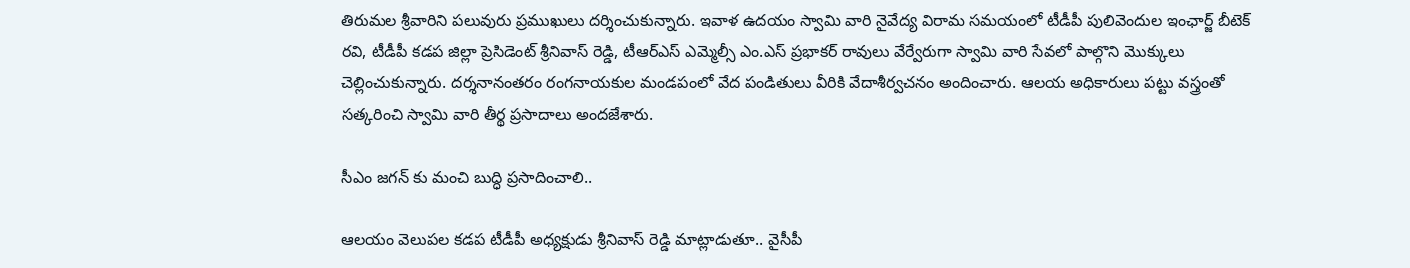తిరుమల శ్రీవారిని పలువురు ప్రముఖులు దర్శించుకున్నారు. ఇవాళ ఉదయం స్వామి వారి నైవేద్య విరామ సమయంలో టీడీపీ పులివెందుల ఇంఛార్జ్ బీటెక్ రవి, టీడీపీ కడప జిల్లా ప్రెసిడెంట్ శ్రీనివాస్ రెడ్డి, టీఆర్ఎస్ ఎమ్మెల్సీ ఎం.ఎస్ ప్రభాకర్ రావులు వేర్వేరుగా స్వామి వారి సేవలో పాల్గొని మొక్కులు చెల్లించుకున్నారు. దర్శనానంతరం రంగనాయకుల మండపంలో వేద పండితులు వీరికి వేదాశీర్వచనం అందించారు. ఆలయ అధికారులు పట్టు వస్త్రంతో సత్కరించి స్వామి వారి తీర్థ ప్రసాదాలు అందజేశారు.

సీఎం జగన్ కు మంచి బుద్ధి ప్రసాదించాలి..

ఆలయం వెలుపల కడప టీడీపీ అధ్యక్షుడు శ్రీనివాస్ రెడ్డి మాట్లాడుతూ.. వైసీపీ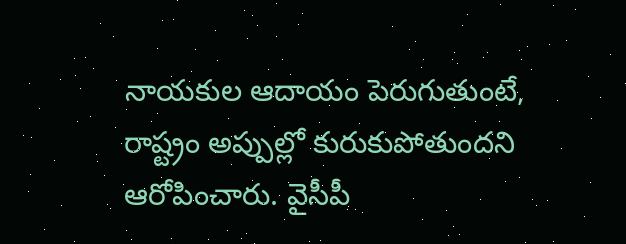నాయకుల ఆదాయం పెరుగుతుంటే, రాష్ట్రం అప్పుల్లో కురుకుపోతుందని ఆరోపించారు. వైసీపీ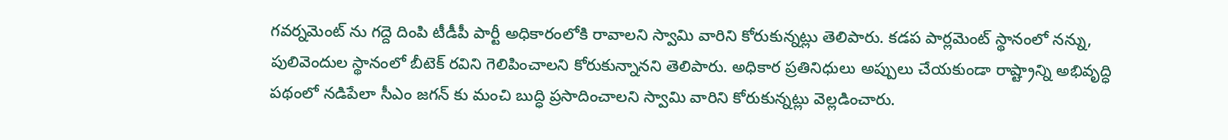గవర్నమెంట్ ను గద్దె దింపి టీడీపీ పార్టీ అధికారంలోకి రావాలని స్వామి వారిని కోరుకున్నట్లు తెలిపారు. కడప పార్లమెంట్ స్థానంలో నన్ను, పులివెందుల స్థానంలో బీటెక్ రవిని గెలిపించాలని కోరుకున్నానని తెలిపారు. అధికార ప్రతినిధులు అప్పులు చేయకుండా రాష్ట్రాన్ని అభివృద్ధి పథంలో నడిపేలా సీఎం జగన్ కు మంచి బుద్ధి ప్రసాదించాలని స్వామి వారిని కోరుకున్నట్లు వెల్లడించారు.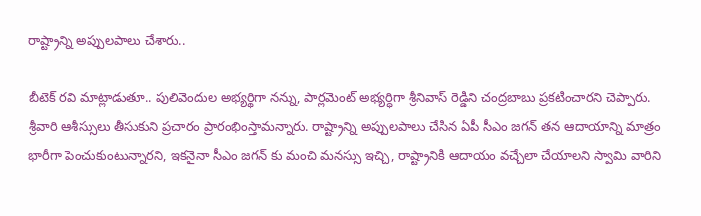రాష్ట్రాన్ని అప్పులపాలు చేశారు..

బీటెక్ రవి మాట్లాడుతూ.. పులివెందుల అభ్యర్థిగా నన్ను, పార్లమెంట్ అభ్యర్ధిగా శ్రీనివాస్ రెడ్డిని చంద్రబాబు ప్రకటించారని చెప్పారు. శ్రీవారి ఆశీస్సులు తీసుకుని ప్రచారం ప్రారంభింస్తామన్నారు. రాష్ట్రాన్ని అప్పులపాలు చేసిన ఏపీ సీఎం జగన్ తన ఆదాయాన్ని మాత్రం భారీగా పెంచుకుంటున్నారని, ఇకనైనా సీఎం జగన్ కు మంచి మనస్సు ఇచ్చి, రాష్ట్రానికి ఆదాయం వచ్చేలా చేయాలని స్వామి వారిని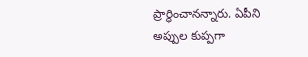ప్రార్ధించానన్నారు. ఏపీని అప్పుల కుప్పగా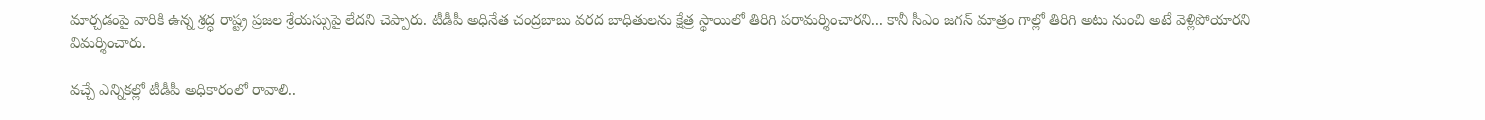మార్చడంపై వారికి ఉన్న శ్రద్ధ రాష్ట్ర ప్రజల శ్రేయస్సుపై లేదని చెప్పారు. టీడీపీ అధినేత చంద్రబాబు వరద బాధితులను క్షేత్ర స్థాయిలో తిరిగి పరామర్శించారని... కానీ సీఎం జగన్ మాత్రం గాల్లో తిరిగి అటు నుంచి అటే వెళ్లిపోయారని విమర్శించారు.

వచ్చే ఎన్నికల్లో టీడీపీ అధికారంలో రావాలి..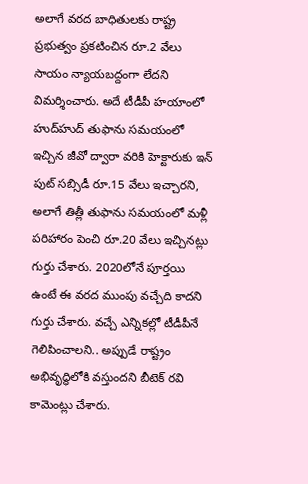అలాగే వరద బాధితులకు రాష్ట్ర ప్రభుత్వం ప్రకటించిన రూ.2 వేలు సాయం న్యాయబద్దంగా లేదని విమర్శించారు. అదే టీడీపీ హయాంలో హుద్‌హుద్ తుఫాను సమయంలో ఇచ్చిన జీవో ద్వారా వరికి హెక్టారుకు ఇన్ పుట్ సబ్సిడీ రూ.15 వేలు ఇచ్చారని, అలాగే తిత్లీ తుఫాను సమయంలో మళ్లీ పరిహారం పెంచి రూ.20 వేలు ఇచ్చినట్లు గుర్తు చేశారు. 2020లోనే పూర్తయి ఉంటే ఈ వరద ముంపు వచ్చేది కాదని గుర్తు చేశారు. వచ్చే ఎన్నికల్లో టీడీపీనే గెలిపించాలని.. అప్పుడే రాష్ట్రం అభివృద్ధిలోకి వస్తుందని బీటెక్ రవి కామెంట్లు చేశారు.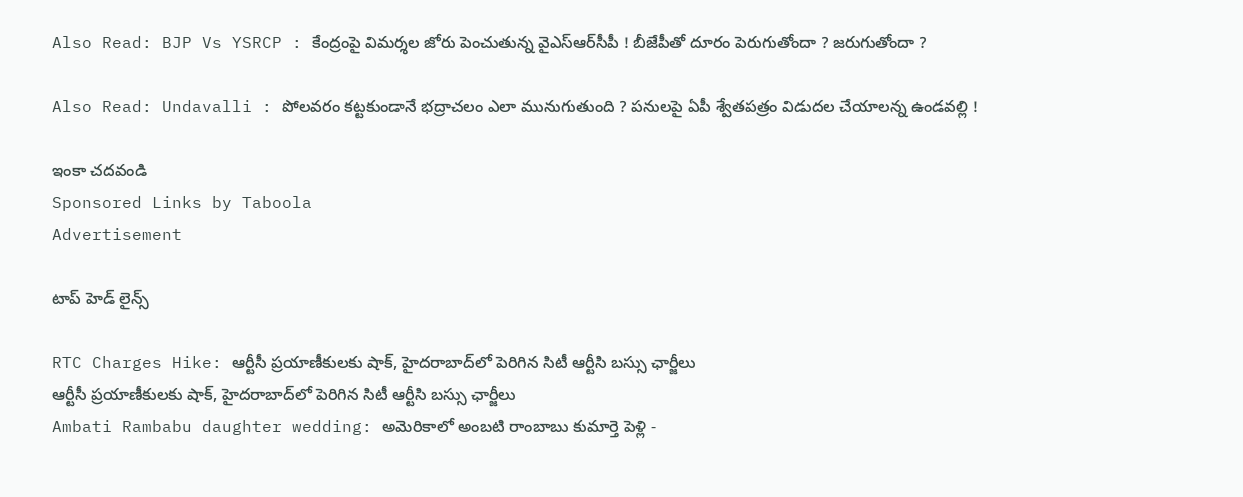Also Read: BJP Vs YSRCP : కేంద్రంపై విమర్శల జోరు పెంచుతున్న వైఎస్ఆర్‌సీపీ ! బీజేపీతో దూరం పెరుగుతోందా ? జరుగుతోందా ?

Also Read: Undavalli : పోలవరం కట్టకుండానే భద్రాచలం ఎలా మునుగుతుంది ? పనులపై ఏపీ శ్వేతపత్రం విడుదల చేయాలన్న ఉండవల్లి !

ఇంకా చదవండి
Sponsored Links by Taboola
Advertisement

టాప్ హెడ్ లైన్స్

RTC Charges Hike: ఆర్టీసీ ప్రయాణీకులకు షాక్, హైదరాబాద్‌లో పెరిగిన సిటీ ఆర్టీసి బస్సు ఛార్జీలు
ఆర్టీసీ ప్రయాణీకులకు షాక్, హైదరాబాద్‌లో పెరిగిన సిటీ ఆర్టీసి బస్సు ఛార్జీలు
Ambati Rambabu daughter wedding: అమెరికాలో అంబటి రాంబాబు కుమార్తె పెళ్లి -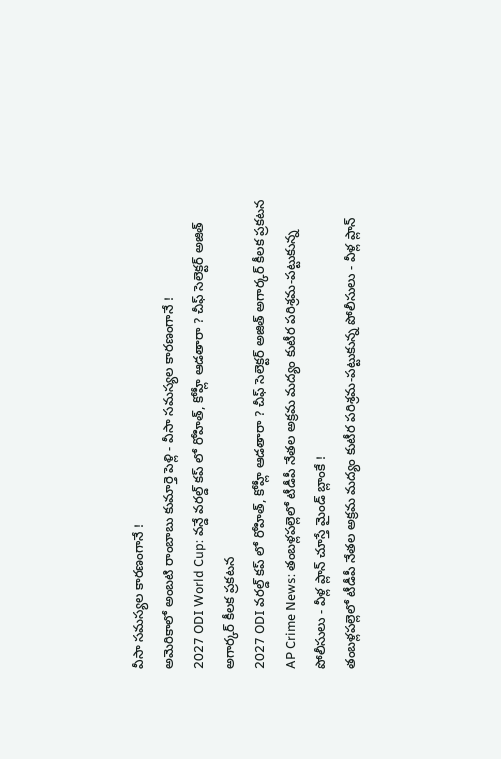వీసా సమస్యల కారణంగానే !
అమెరికాలో అంబటి రాంబాబు కుమార్తె పెళ్లి - వీసా సమస్యల కారణంగానే !
2027 ODI World Cup: వన్డే వరల్డ్ కప్ లో రోహిత్, కోహ్లీ ఆడతారా ? చీఫ్ సెలెక్టర్ అజిత్ అగార్కర్ కీలక ప్రకటన
2027 ODI వరల్డ్ కప్ లో రోహిత్, కోహ్లీ ఆడతారా ? చీఫ్ సెలెక్టర్ అజిత్ అగార్కర్ కీలక ప్రకటన
AP Crime News: తంబళ్లపల్లెలో టీడీపీ నేతల అక్రమ మద్యం కుటీర పరిశ్రమ-పట్టుకున్న పోలీసులు - వీళ్ల ప్లాన్ చూస్తే మైండ్ బ్లాంకే !
తంబళ్లపల్లెలో టీడీపీ నేతల అక్రమ మద్యం కుటీర పరిశ్రమ-పట్టుకున్న పోలీసులు - వీళ్ల ప్లాన్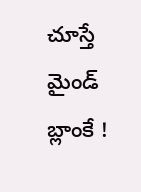చూస్తే మైండ్ బ్లాంకే !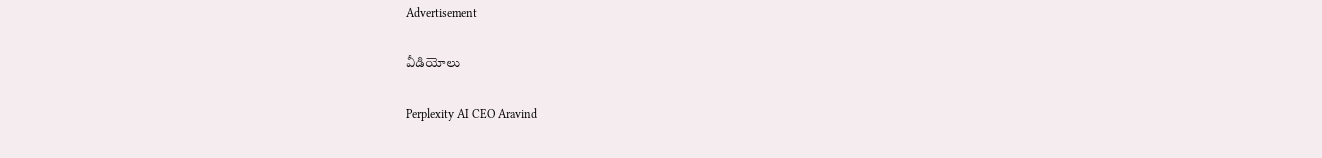Advertisement

వీడియోలు

Perplexity AI CEO Aravind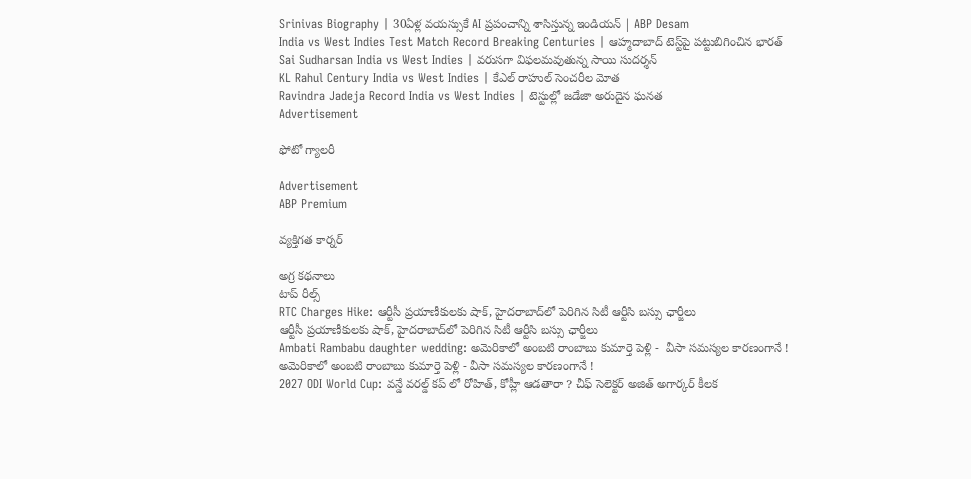Srinivas Biography | 30ఏళ్ల వయస్సుకే AI ప్రపంచాన్ని శాసిస్తున్న ఇండియన్ | ABP Desam
India vs West Indies Test Match Record Breaking Centuries | ఆహ్మదాబాద్‌ టెస్ట్‌పై పట్టుబిగించిన భారత్
Sai Sudharsan India vs West Indies | వరుసగా విఫలమవుతున్న సాయి సుదర్శన్
KL Rahul Century India vs West Indies | కేఎల్ రాహుల్ సెంచరీల మోత
Ravindra Jadeja Record India vs West Indies | టెస్టుల్లో జ‌డేజా అరుదైన ఘ‌న‌త‌
Advertisement

ఫోటో గ్యాలరీ

Advertisement
ABP Premium

వ్యక్తిగత కార్నర్

అగ్ర కథనాలు
టాప్ రీల్స్
RTC Charges Hike: ఆర్టీసీ ప్రయాణీకులకు షాక్, హైదరాబాద్‌లో పెరిగిన సిటీ ఆర్టీసి బస్సు ఛార్జీలు
ఆర్టీసీ ప్రయాణీకులకు షాక్, హైదరాబాద్‌లో పెరిగిన సిటీ ఆర్టీసి బస్సు ఛార్జీలు
Ambati Rambabu daughter wedding: అమెరికాలో అంబటి రాంబాబు కుమార్తె పెళ్లి -  వీసా సమస్యల కారణంగానే !
అమెరికాలో అంబటి రాంబాబు కుమార్తె పెళ్లి - వీసా సమస్యల కారణంగానే !
2027 ODI World Cup: వన్డే వరల్డ్ కప్ లో రోహిత్, కోహ్లీ ఆడతారా ? చీఫ్ సెలెక్టర్ అజిత్ అగార్కర్ కీలక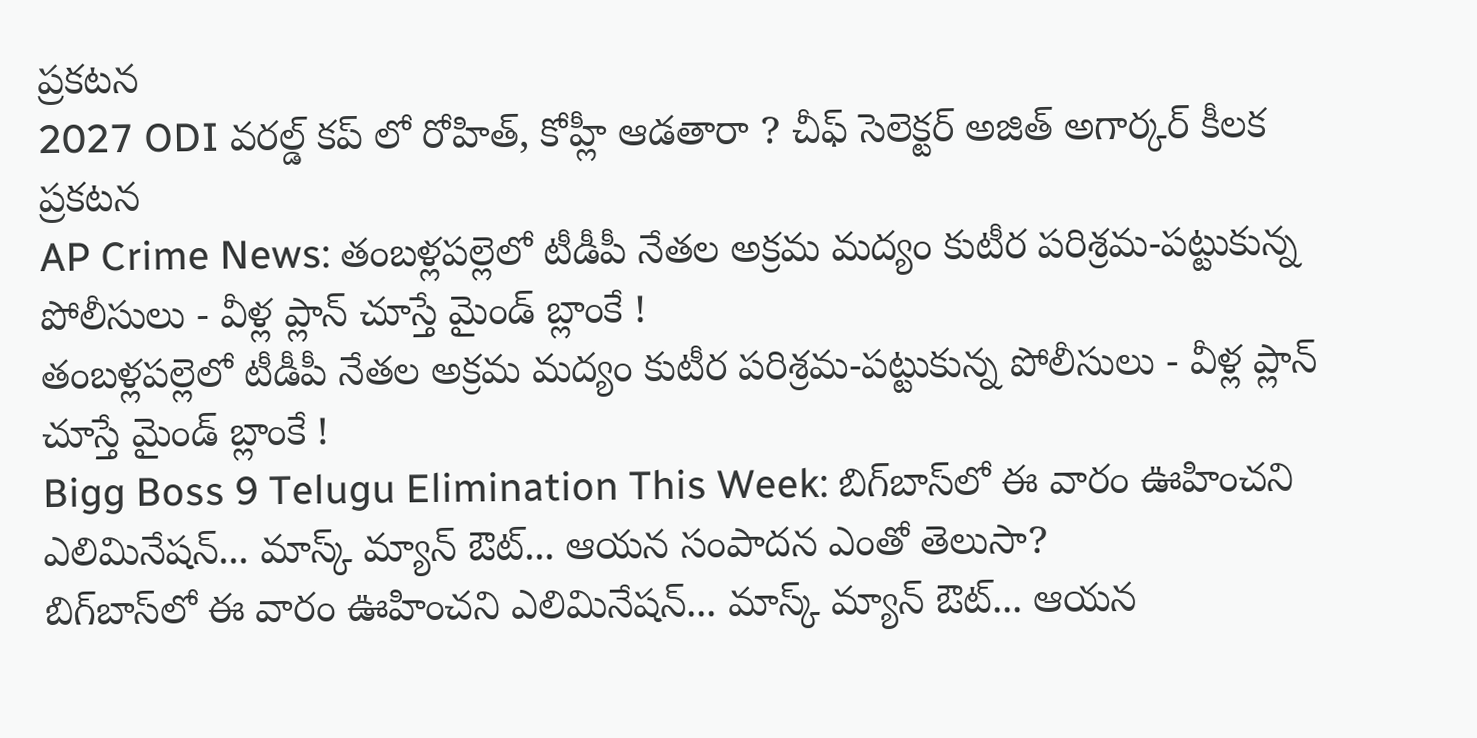ప్రకటన
2027 ODI వరల్డ్ కప్ లో రోహిత్, కోహ్లీ ఆడతారా ? చీఫ్ సెలెక్టర్ అజిత్ అగార్కర్ కీలక ప్రకటన
AP Crime News: తంబళ్లపల్లెలో టీడీపీ నేతల అక్రమ మద్యం కుటీర పరిశ్రమ-పట్టుకున్న పోలీసులు - వీళ్ల ప్లాన్ చూస్తే మైండ్ బ్లాంకే !
తంబళ్లపల్లెలో టీడీపీ నేతల అక్రమ మద్యం కుటీర పరిశ్రమ-పట్టుకున్న పోలీసులు - వీళ్ల ప్లాన్ చూస్తే మైండ్ బ్లాంకే !
Bigg Boss 9 Telugu Elimination This Week: బిగ్‌బాస్‌లో ఈ వారం ఊహించని ఎలిమినేషన్... మాస్క్ మ్యాన్ ఔట్... ఆయన సంపాదన ఎంతో తెలుసా?
బిగ్‌బాస్‌లో ఈ వారం ఊహించని ఎలిమినేషన్... మాస్క్ మ్యాన్ ఔట్... ఆయన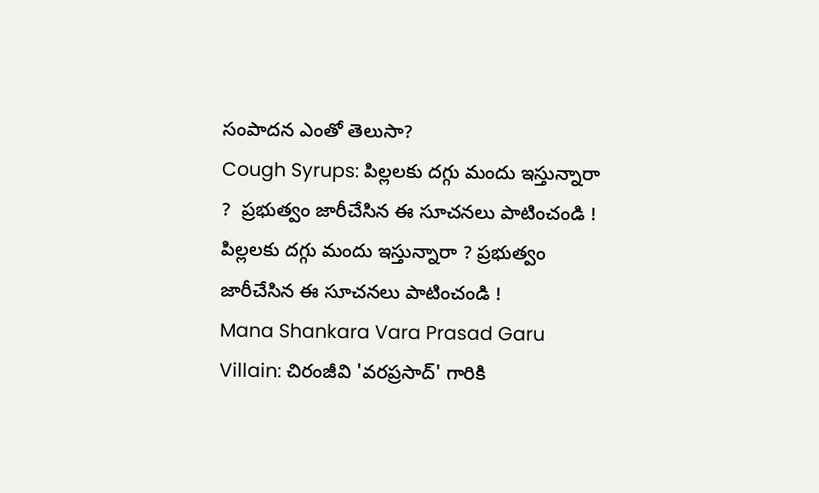సంపాదన ఎంతో తెలుసా?
Cough Syrups: పిల్లలకు దగ్గు మందు ఇస్తున్నారా ?  ప్రభుత్వం జారీచేసిన ఈ సూచనలు పాటించండి !
పిల్లలకు దగ్గు మందు ఇస్తున్నారా ? ప్రభుత్వం జారీచేసిన ఈ సూచనలు పాటించండి !
Mana Shankara Vara Prasad Garu Villain: చిరంజీవి 'వరప్రసాద్' గారికి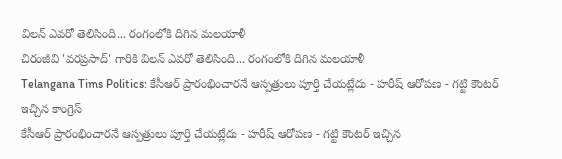విలన్ ఎవరో తెలిసింది... రంగంలోకి దిగిన మలయాళీ
చిరంజీవి 'వరప్రసాద్' గారికి విలన్ ఎవరో తెలిసింది... రంగంలోకి దిగిన మలయాళీ
Telangana Tims Politics: కేసీఆర్ ప్రారంభించారనే ఆస్పత్రులు పూర్తి చేయట్లేదు - హరీష్ ఆరోపణ - గట్టి కౌంటర్ ఇచ్చిన కాంగ్రెస్
కేసీఆర్ ప్రారంభించారనే ఆస్పత్రులు పూర్తి చేయట్లేదు - హరీష్ ఆరోపణ - గట్టి కౌంటర్ ఇచ్చిన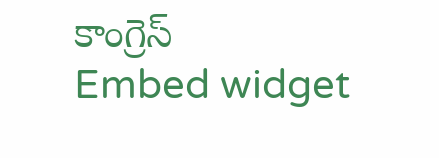కాంగ్రెస్
Embed widget